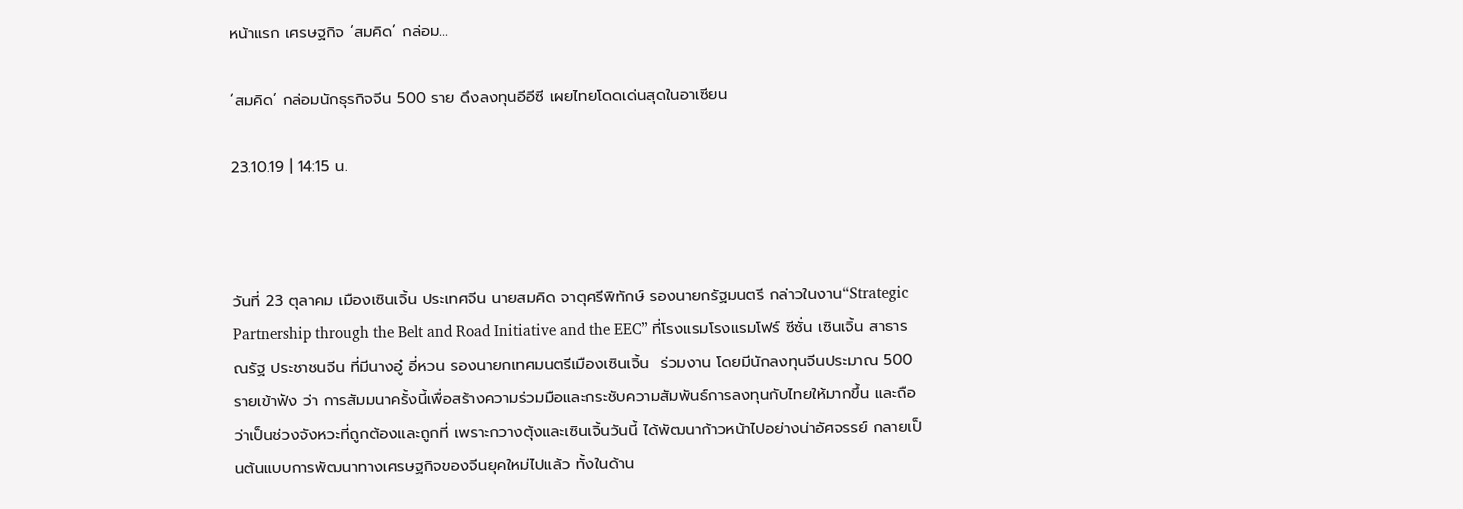หน้าแรก เศรษฐกิจ ‘สมคิด’ กล่อม...

‘สมคิด’ กล่อมนักธุรกิจจีน 500 ราย ดึงลงทุนอีอีซี เผยไทยโดดเด่นสุดในอาเซียน

23.10.19 | 14:15 น.



วันที่ 23 ตุลาคม เมืองเซินเจิ้น ประเทศจีน นายสมคิด จาตุศรีพิทักษ์ รองนายกรัฐมนตรี กล่าวในงาน“Strategic Partnership through the Belt and Road Initiative and the EEC” ที่โรงแรมโรงแรมโฟร์ ซีซั่น เซินเจิ้น สาธารณรัฐ ประชาชนจีน ที่มีนางอู๋ อี่หวน รองนายกเทศมนตรีเมืองเซินเจิ้น  ร่วมงาน โดยมีนักลงทุนจีนประมาณ 500 รายเข้าฟัง ว่า การสัมมนาครั้งนี้เพื่อสร้างความร่วมมือและกระชับความสัมพันธ์การลงทุนกับไทยให้มากขึ้น และถือว่าเป็นช่วงจังหวะที่ถูกต้องและถูกที่ เพราะกวางตุ้งและเซินเจิ้นวันนี้ ได้พัฒนาก้าวหน้าไปอย่างน่าอัศจรรย์ กลายเป็นต้นแบบการพัฒนาทางเศรษฐกิจของจีนยุคใหม่ไปแล้ว ทั้งในด้าน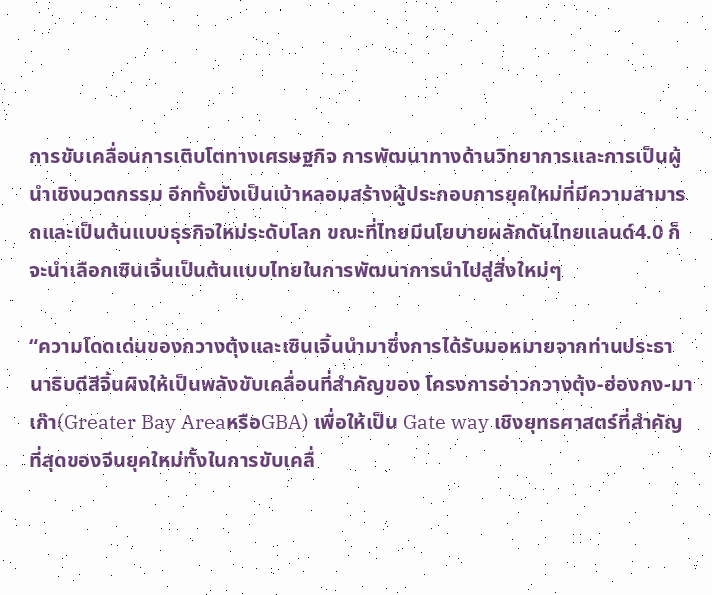การขับเคลื่อนการเติบโตทางเศรษฐกิจ การพัฒนาทางด้านวิทยาการและการเป็นผู้นำเชิงนวตกรรม อีกทั้งยังเป็นเบ้าหลอมสร้างผู้ประกอบการยุคใหม่ที่มีความสามารถและเป็นต้นแบบธุรกิจใหม่ระดับโลก ขณะที่ไทยมีนโยบายผลักดันไทยแลนด์4.0 ก็จะนำเลือกเซินเจิ้นเป็นต้นแบบไทยในการพัฒนาการนำไปสู่สิ่งใหม่ๆ

“ความโดดเด่นของกวางตุ้งและเซินเจิ้นนำมาซึ่งการได้รับมอหมายจากท่านประธานาธิบดีสีจิ้นผิงให้เป็นพลังขับเคลื่อนที่สำคัญของ โครงการอ่าวกวางตุ้ง-ฮ่องกง-มาเก๊า(Greater Bay AreaหรือGBA) เพื่อให้เป็น Gate way เชิงยุทธศาสตร์ที่สำคัญที่สุดของจีนยุคใหม่ทั้งในการขับเคลื่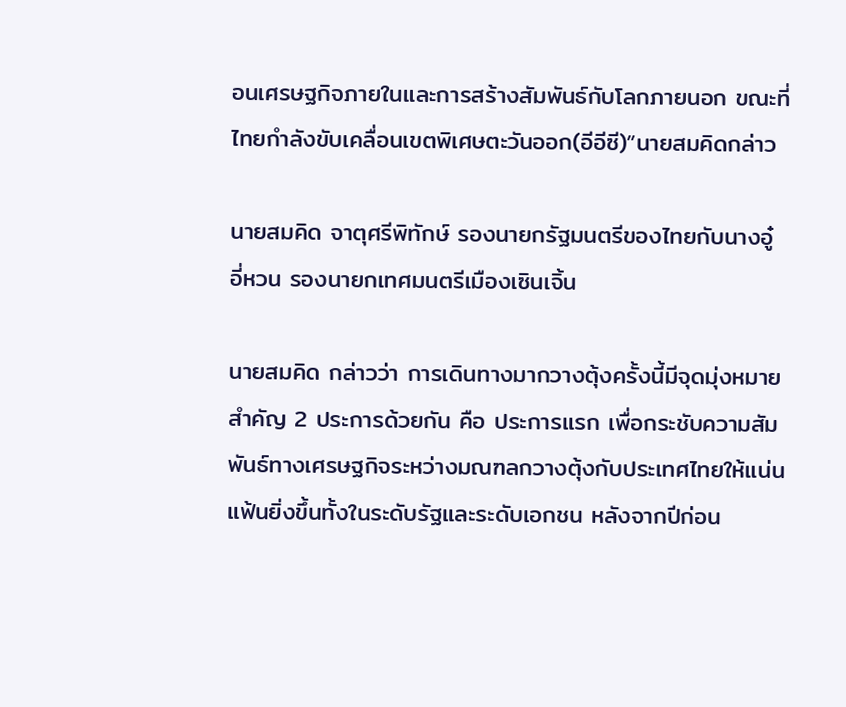อนเศรษฐกิจภายในและการสร้างสัมพันธ์กับโลกภายนอก ขณะที่ไทยกำลังขับเคลื่อนเขตพิเศษตะวันออก(อีอีซี)”นายสมคิดกล่าว

นายสมคิด จาตุศรีพิทักษ์ รองนายกรัฐมนตรีของไทยกับนางอู๋ อี่หวน รองนายกเทศมนตรีเมืองเซินเจิ้น

นายสมคิด กล่าวว่า การเดินทางมากวางตุ้งครั้งนี้มีจุดมุ่งหมายสำคัญ 2 ประการด้วยกัน คือ ประการแรก เพื่อกระชับความสัมพันธ์ทางเศรษฐกิจระหว่างมณฑลกวางตุ้งกับประเทศไทยให้แน่นแฟ้นยิ่งขึ้นทั้งในระดับรัฐและระดับเอกชน หลังจากปีก่อน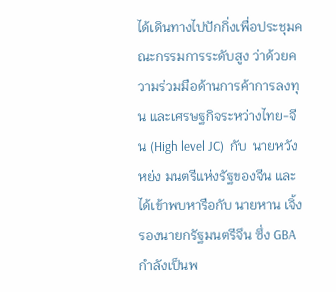ได้เดินทางไปปักกิ่งเพื่อประชุมคณะกรรมการระดับสูง ว่าด้วยความร่วมมือด้านการค้าการลงทุน และเศรษฐกิจระหว่างไทย-จีน (High level JC)  กับ  นายหวัง หย่ง มนตรีแห่งรัฐของจีน และได้เข้าพบหารือกับ นายหาน เจิ้ง รองนายกรัฐมนตรีจึน ซึ่ง GBA กำลังเป็นพ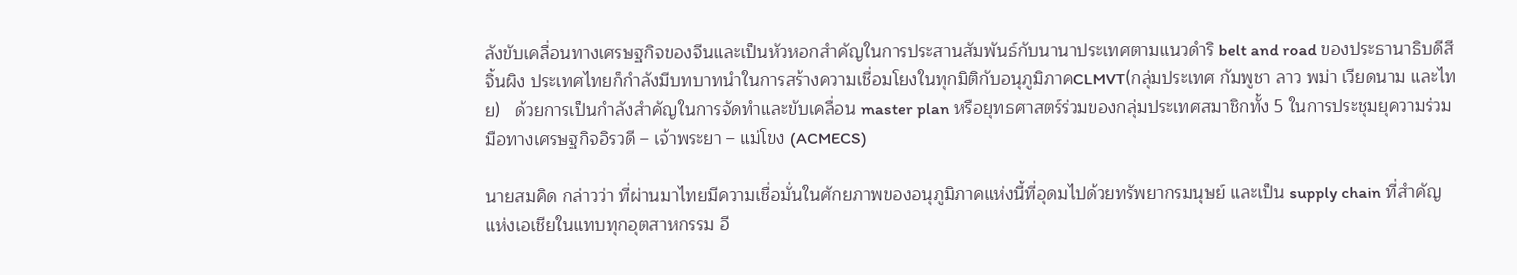ลังขับเคลื่อนทางเศรษฐกิจของจีนและเป็นหัวหอกสำคัญในการประสานสัมพันธ์กับนานาประเทศตามแนวดำริ belt and road ของประธานาธิบดีสี จิ้นผิง ประเทศไทยก็กำลังมีบทบาทนำในการสร้างความเชื่อมโยงในทุกมิติกับอนุภูมิภาคCLMVT(กลุ่มประเทศ กัมพูชา ลาว พม่า เวียดนาม และไทย)   ด้วยการเป็นกำลังสำคัญในการจัดทำและขับเคลื่อน master plan หรือยุทธศาสตร์ร่วมของกลุ่มประเทศสมาชิกทั้ง 5 ในการประชุมยุความร่วมมือทางเศรษฐกิจอิรวดี – เจ้าพระยา – แม่โขง (ACMECS)

นายสมคิด กล่าวว่า ที่ผ่านมาไทยมีความเชื่อมั่นในศักยภาพของอนุภูมิภาคแห่งนี้ที่อุดมไปด้วยทรัพยากรมนุษย์ และเป็น supply chain ที่สำคัญแห่งเอเชียในแทบทุกอุตสาหกรรม อี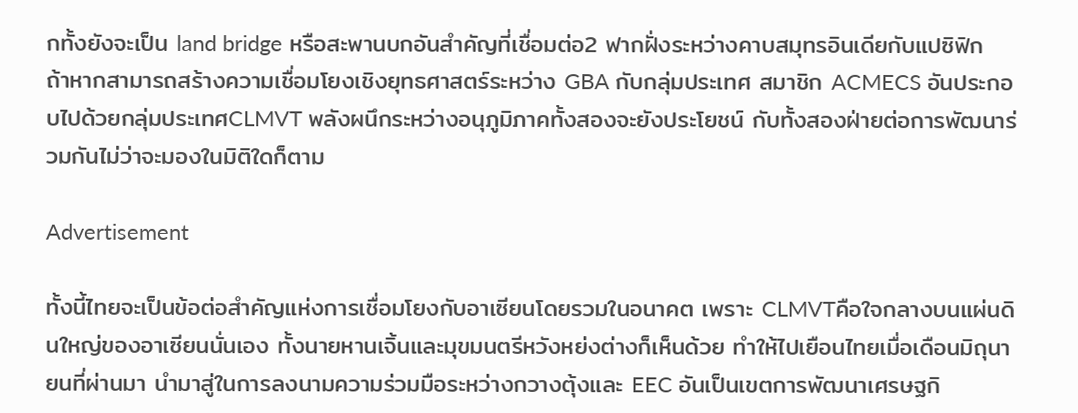กทั้งยังจะเป็น land bridge หรือสะพานบกอันสำคัญที่เชื่อมต่อ2 ฟากฝั่งระหว่างคาบสมุทรอินเดียกับแปซิฟิก  ถ้าหากสามารถสร้างความเชื่อมโยงเชิงยุทธศาสตร์ระหว่าง GBA กับกลุ่มประเทศ สมาชิก ACMECS อันประกอบไปด้วยกลุ่มประเทศCLMVT พลังผนึกระหว่างอนุภูมิภาคทั้งสองจะยังประโยชน์ กับทั้งสองฝ่ายต่อการพัฒนาร่วมกันไม่ว่าจะมองในมิติใดก็ตาม

Advertisement

ทั้งนี้ไทยจะเป็นข้อต่อสำคัญแห่งการเชื่อมโยงกับอาเซียนโดยรวมในอนาคต เพราะ CLMVTคือใจกลางบนแผ่นดินใหญ่ของอาเซียนนั่นเอง ทั้งนายหานเจิ้นและมุขมนตรีหวังหย่งต่างก็เห็นด้วย ทำให้ไปเยือนไทยเมื่อเดือนมิถุนายนที่ผ่านมา นำมาสู่ในการลงนามความร่วมมือระหว่างกวางตุ้งและ EEC อันเป็นเขตการพัฒนาเศรษฐกิ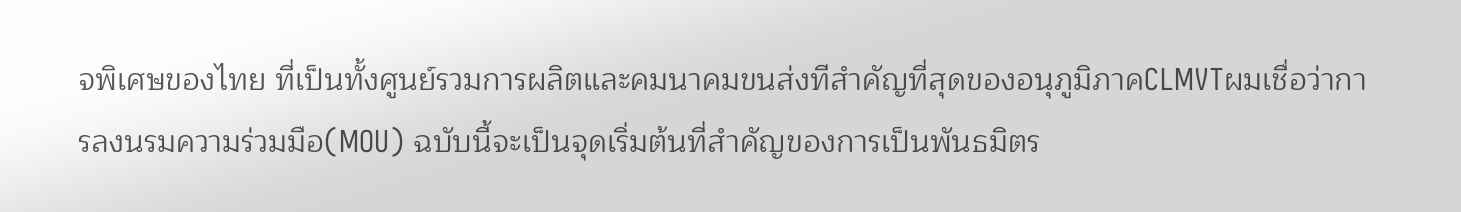จพิเศษของไทย ที่เป็นทั้งศูนย์รวมการผลิตและคมนาคมขนส่งทีสำคัญที่สุดของอนุภูมิภาคCLMVTผมเชื่อว่าการลงนรมความร่วมมือ(MOU) ฉบับนี้จะเป็นจุดเริ่มต้นที่สำคัญของการเป็นพันธมิตร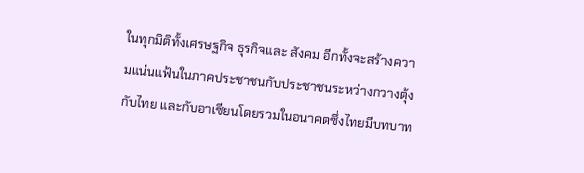ในทุกมิติทั้งเศรษฐกิจ ธุรกิจและ สังคม อีกทั้งจะสร้างความแน่นแฟ้นในภาคประชาชนกับประชาชนระหว่างกวางตุ้งกับไทย และกับอาเซียนโดยรวมในอนาคตซึ่งไทยมีบทบาท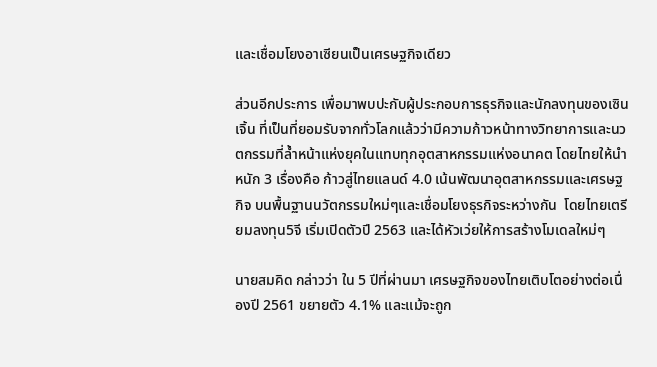และเชื่อมโยงอาเซียนเป็นเศรษฐกิจเดียว

ส่วนอีกประการ เพื่อมาพบปะกับผู้ประกอบการธุรกิจและนักลงทุนของเซินเจิ้น ที่เป็นที่ยอมรับจากทั่วโลกแล้วว่ามีความก้าวหน้าทางวิทยาการและนวตกรรมที่ล้ำหน้าแห่งยุคในแทบทุกอุตสาหกรรมแห่งอนาคต โดยไทยให้นำหนัก 3 เรื่องคือ ก้าวสู่ไทยแลนด์ 4.0 เน้นพัฒนาอุตสาหกรรมและเศรษฐกิจ บนพื้นฐานนวัตกรรมใหม่ๆและเชื่อมโยงธุรกิจระหว่างกัน  โดยไทยเตรียมลงทุน5จี เริ่มเปิดตัวปี 2563 และได้หัวเว่ยให้การสร้างโมเดลใหม่ๆ

นายสมคิด กล่าวว่า ใน 5 ปีที่ผ่านมา เศรษฐกิจของไทยเติบโตอย่างต่อเนื่องปี 2561 ขยายตัว 4.1% และแม้จะถูก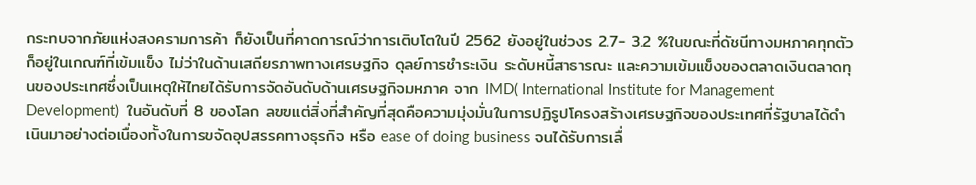กระทบจากภัยแห่งสงครามการค้า ก็ยังเป็นที่คาดการณ์ว่าการเติบโตในปี 2562 ยังอยู่ในช่วงร 2.7- 3.2 %ในขณะที่ดัชนีทางมหภาคทุกตัวก็อยู่ในเกณฑ์ที่เข้มแข็ง ไม่ว่าในด้านเสถียรภาพทางเศรษฐกิจ ดุลย์การชำระเงิน ระดับหนี้สาธารณะ และความเข้มแข็งของตลาดเงินตลาดทุนของประเทศซึ่งเป็นเหตุให้ไทยได้รับการจัดอันดับด้านเศรษฐกิจมหภาค จาก IMD( International Institute for Management Development)  ในอันดับที่ 8 ของโลก ลฃฃแต่สิ่งที่สำคัญที่สุดคือความมุ่งมั่นในการปฏิรูปโครงสร้างเศรษฐกิจของประเทศที่รัฐบาลได้ดำเนินมาอย่างต่อเนื่องทั้งในการขจัดอุปสรรคทางธุรกิจ หรือ ease of doing business จนได้รับการเลื่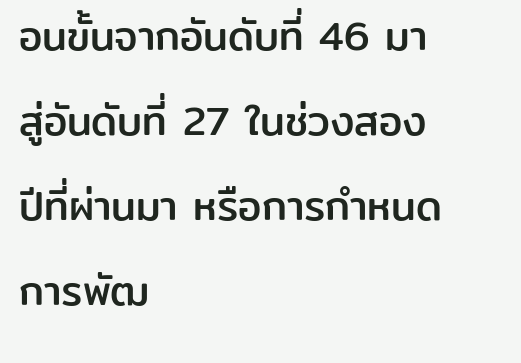อนขั้นจากอันดับที่ 46 มาสู่อันดับที่ 27 ในช่วงสองปีที่ผ่านมา หรือการกำหนดการพัฒ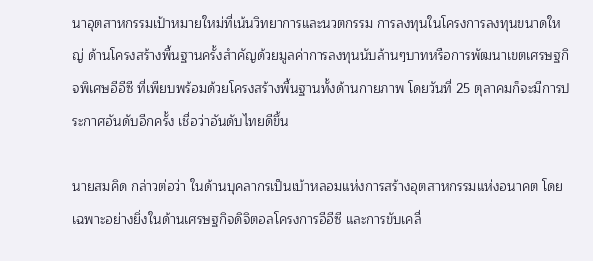นาอุตสาหกรรมเป้าหมายใหม่ที่เน้นวิทยาการและนวตกรรม การลงทุนในโครงการลงทุนขนาดใหญ่ ด้านโครงสร้างพื้นฐานครั้งสำคัญด้วยมูลค่าการลงทุนนับล้านๆบาทหรือการพัฒนาเขตเศรษฐกิจพิเศษอีอีซี ที่เพียบพร้อมด้วยโครงสร้างพื้นฐานทั้งด้านกายภาพ โดยวันที่ 25 ตุลาคมก็จะมีการประกาศอันดับอีกครั้ง เชื่อว่าอันดับไทยดีขึ้น

นายสมคิด กล่าวต่อว่า ในด้านบุคลากรเป็นเบ้าหลอมแห่งการสร้างอุตสาหกรรมแห่งอนาคต โดยเฉพาะอย่างยิ่งในด้านเศรษฐกิจดิจิตอลโครงการอีอีซี และการขับเคลื่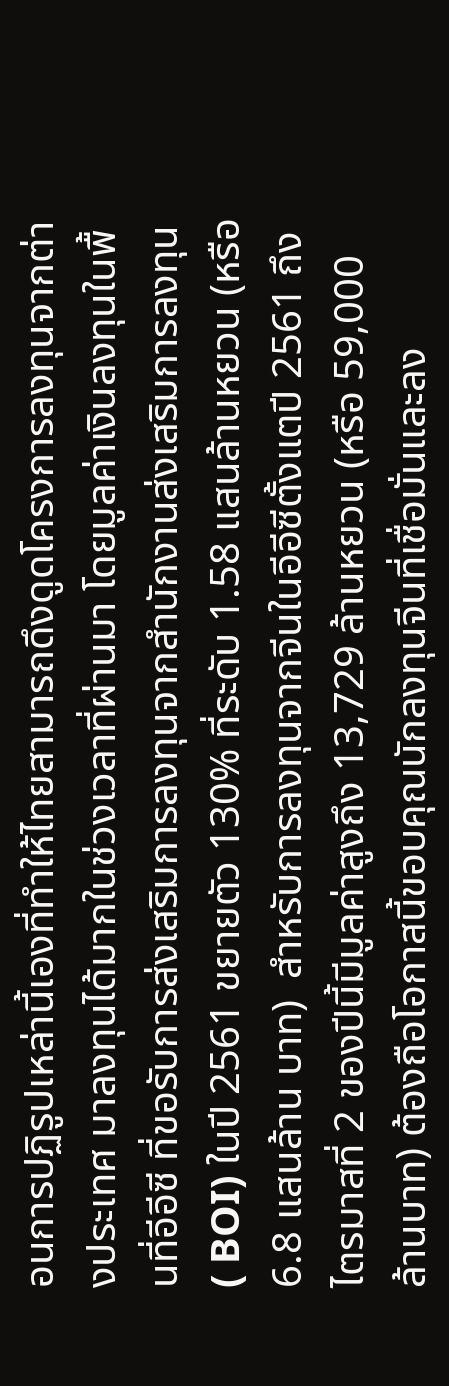อนการปฏิรูปเหล่านี้เองที่ทําให้ไทยสามารถดึงดูดโครงการลงทุนจากต่างประเทศ มาลงทุนได้มากในช่วงเวลาที่ผ่านมา โดยมูลค่าเงินลงทุนในพื้นที่อีอีซี ที่ขอรับการส่งเสริมการลงทุนจากสำนักงานส่งเสริมการลงทุน( BOI) ในปี 2561 ขยายตัว 130% ที่ระดับ 1.58 แสนล้านหยวน (หรือ 6.8 แสนล้าน บาท)  สําหรับการลงทุนจากจีนในอีอีซีตั้งแตปี 2561 ถึงไตรมาสที่ 2 ของปีนี้มีมูลค่าสูงถึง 13,729 ล้านหยวน (หรือ 59,000 ล้านบาท) ต้องถือโอกาสนี้ขอบคุณนักลงทุนจีนที่เชื่อมั่นและลง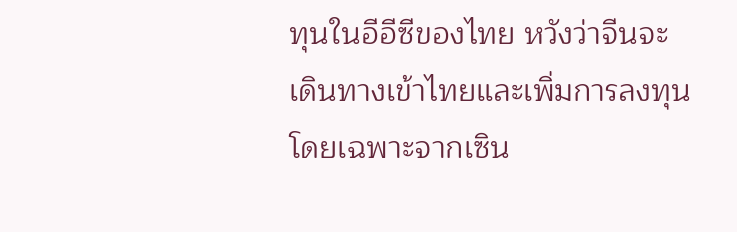ทุนในอีอีซีของไทย หวังว่าจีนจะเดินทางเข้าไทยและเพิ่มการลงทุน โดยเฉพาะจากเซิน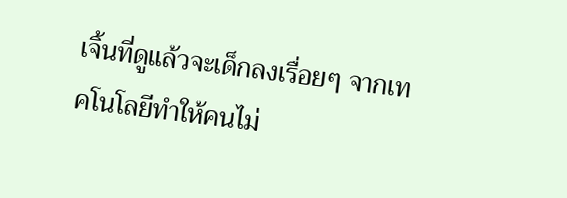เจิ้นที่ดูแล้วจะเด็กลงเรื่อยๆ จากเทคโนโลยีทำให้คนไม่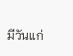มีวันแก่